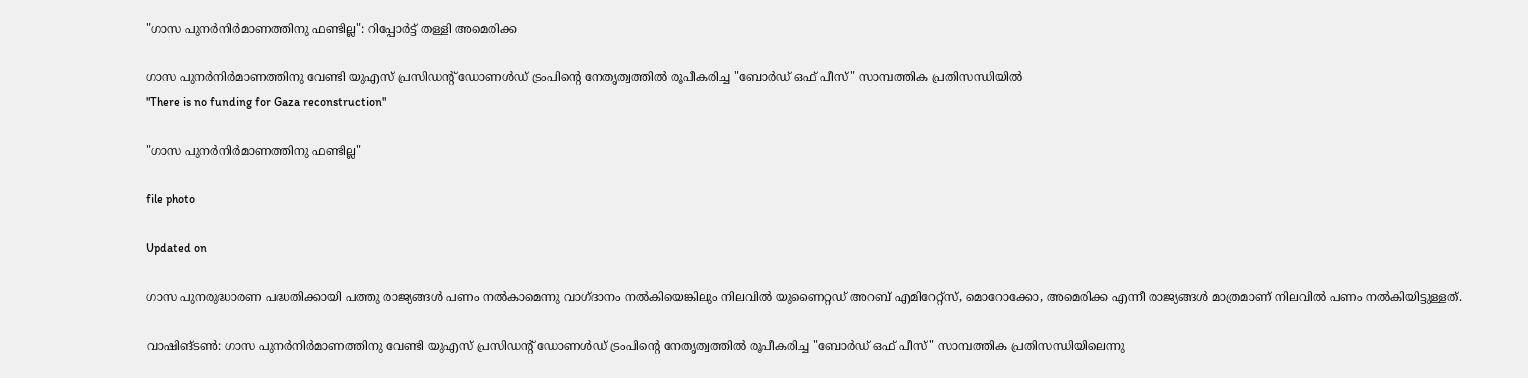"ഗാസ പുനർനിർമാണത്തിനു ഫണ്ടില്ല": റിപ്പോർട്ട് തള്ളി അമെരിക്ക

ഗാസ പുനർനിർമാണത്തിനു വേണ്ടി യുഎസ് പ്രസിഡന്‍റ് ഡോണൾഡ് ട്രംപിന്‍റെ നേതൃത്വത്തിൽ രൂപീകരിച്ച "ബോർഡ് ഒഫ് പീസ്" സാമ്പത്തിക പ്രതിസന്ധിയിൽ
"There is no funding for Gaza reconstruction"

"ഗാസ പുനർനിർമാണത്തിനു ഫണ്ടില്ല"

file photo

Updated on

ഗാസ പുനരുദ്ധാരണ പദ്ധതിക്കായി പത്തു രാജ്യങ്ങൾ പണം നൽകാമെന്നു വാഗ്ദാനം നൽകിയെങ്കിലും നിലവിൽ യുണൈറ്റഡ് അറബ് എമിറേറ്റ്സ്, മൊറോക്കോ, അമെരിക്ക എന്നീ രാജ്യങ്ങൾ മാത്രമാണ് നിലവിൽ പണം നൽകിയിട്ടുള്ളത്.

വാഷിങ്ടൺ: ഗാസ പുനർനിർമാണത്തിനു വേണ്ടി യുഎസ് പ്രസിഡന്‍റ് ഡോണൾഡ് ട്രംപിന്‍റെ നേതൃത്വത്തിൽ രൂപീകരിച്ച "ബോർഡ് ഒഫ് പീസ്" സാമ്പത്തിക പ്രതിസന്ധിയിലെന്നു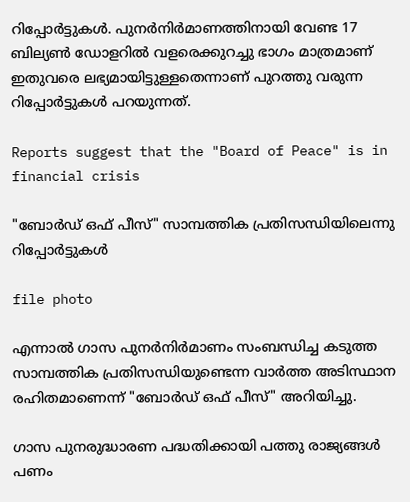റിപ്പോർട്ടുകൾ. പുനർനിർമാണത്തിനായി വേണ്ട 17 ബില്യൺ ഡോളറിൽ വളരെക്കുറച്ചു ഭാഗം മാത്രമാണ് ഇതുവരെ ലഭ്യമായിട്ടുള്ളതെന്നാണ് പുറത്തു വരുന്ന റിപ്പോർട്ടുകൾ പറയുന്നത്.

Reports suggest that the "Board of Peace" is in financial crisis

"ബോർഡ് ഒഫ് പീസ്" സാമ്പത്തിക പ്രതിസന്ധിയിലെന്നു റിപ്പോർട്ടുകൾ

file photo

എന്നാൽ ഗാസ പുനർനിർമാണം സംബന്ധിച്ച കടുത്ത സാമ്പത്തിക പ്രതിസന്ധിയുണ്ടെന്ന വാർത്ത അടിസ്ഥാന രഹിതമാണെന്ന് "ബോർഡ് ഒഫ് പീസ്" അറിയിച്ചു.

ഗാസ പുനരുദ്ധാരണ പദ്ധതിക്കായി പത്തു രാജ്യങ്ങൾ പണം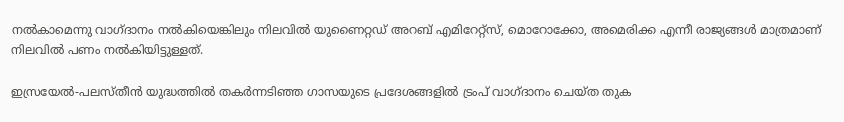നൽകാമെന്നു വാഗ്ദാനം നൽകിയെങ്കിലും നിലവിൽ യുണൈറ്റഡ് അറബ് എമിറേറ്റ്സ്, മൊറോക്കോ, അമെരിക്ക എന്നീ രാജ്യങ്ങൾ മാത്രമാണ് നിലവിൽ പണം നൽകിയിട്ടുള്ളത്.

ഇസ്രയേൽ-പലസ്തീൻ യുദ്ധത്തിൽ തകർന്നടിഞ്ഞ ഗാസയുടെ പ്രദേശങ്ങളിൽ ട്രംപ് വാഗ്ദാനം ചെയ്ത തുക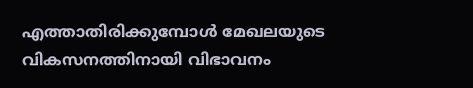എത്താതിരിക്കുമ്പോൾ മേഖലയുടെ വികസനത്തിനായി വിഭാവനം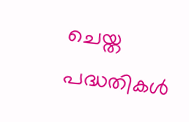ചെയ്ത പദ്ധതികൾ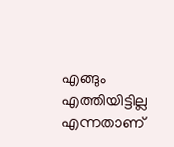എങ്ങും എത്തിയിട്ടില്ല എന്നതാണ്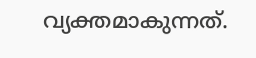വ്യക്തമാകുന്നത്.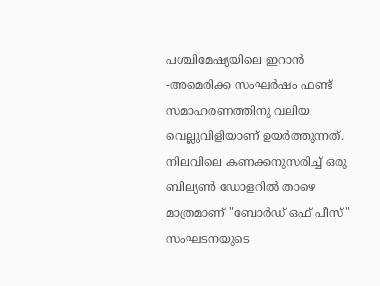പശ്ചിമേഷ്യയിലെ ഇറാൻ -അമെരിക്ക സംഘർഷം ഫണ്ട് സമാഹരണത്തിനു വലിയ വെല്ലുവിളിയാണ് ഉയർത്തുന്നത്. നിലവിലെ കണക്കനുസരിച്ച് ഒരു ബില്യൺ ഡോളറിൽ താഴെ മാത്രമാണ് "ബോർഡ് ഒഫ് പീസ്" സംഘടനയുടെ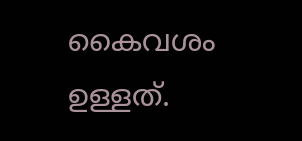കൈവശം ഉള്ളത്.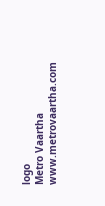logo
Metro Vaartha
www.metrovaartha.com